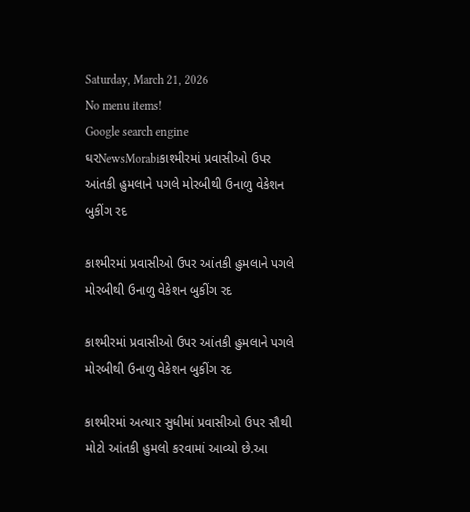Saturday, March 21, 2026
No menu items!
Google search engine
ઘરNewsMorabiકાશ્મીરમાં પ્રવાસીઓ ઉપર આંતકી હુમલાને પગલે મોરબીથી ઉનાળુ વેકેશન બુકીંગ રદ

કાશ્મીરમાં પ્રવાસીઓ ઉપર આંતકી હુમલાને પગલે મોરબીથી ઉનાળુ વેકેશન બુકીંગ રદ

કાશ્મીરમાં પ્રવાસીઓ ઉપર આંતકી હુમલાને પગલે મોરબીથી ઉનાળુ વેકેશન બુકીંગ રદ

કાશ્મીરમાં અત્યાર સુધીમાં પ્રવાસીઓ ઉપર સૌથી મોટો આંતકી હુમલો કરવામાં આવ્યો છે.આ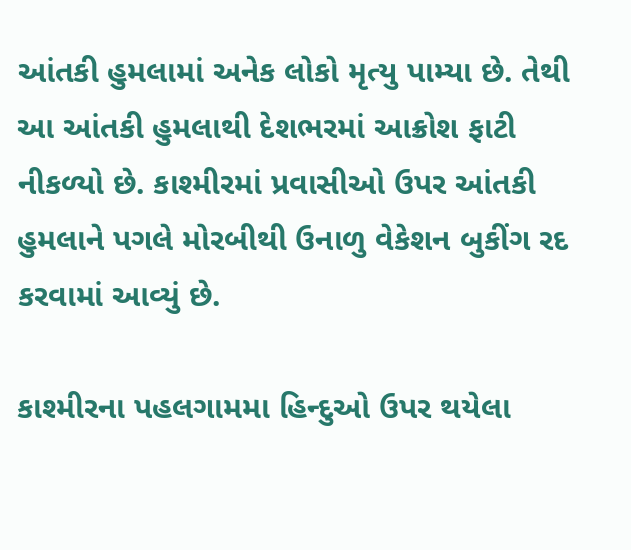આંતકી હુમલામાં અનેક લોકો મૃત્યુ પામ્યા છે. તેથી આ આંતકી હુમલાથી દેશભરમાં આક્રોશ ફાટી નીકળ્યો છે. કાશ્મીરમાં પ્રવાસીઓ ઉપર આંતકી હુમલાને પગલે મોરબીથી ઉનાળુ વેકેશન બુકીંગ રદ કરવામાં આવ્યું છે.

કાશ્મીરના પહલગામમા હિન્દુઓ ઉપર થયેલા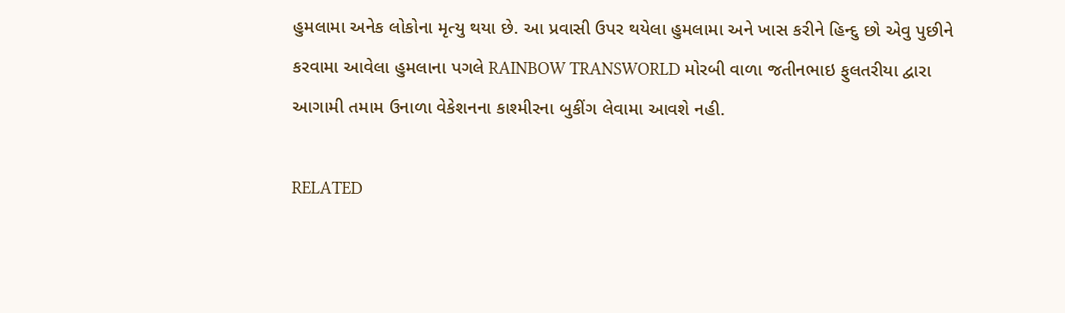હુમલામા અનેક લોકોના મૃત્યુ થયા છે. આ પ્રવાસી ઉપર થયેલા હુમલામા અને ખાસ કરીને હિન્દુ છો એવુ પુછીને કરવામા આવેલા હુમલાના પગલે RAINBOW TRANSWORLD મોરબી વાળા જતીનભાઇ ફુલતરીયા દ્વારા આગામી તમામ ઉનાળા વેકેશનના કાશ્મીરના બુકીંગ લેવામા આવશે નહી.

RELATED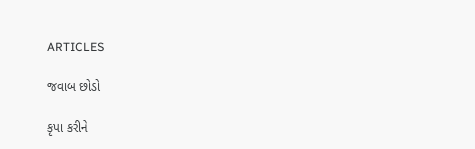ARTICLES

જવાબ છોડો

કૃપા કરીને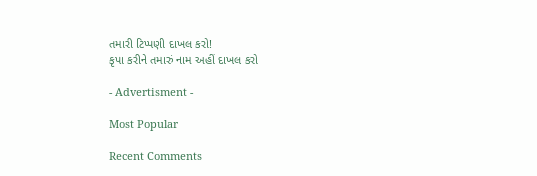તમારી ટિપ્પણી દાખલ કરો!
કૃપા કરીને તમારું નામ અહીં દાખલ કરો

- Advertisment -

Most Popular

Recent Comments